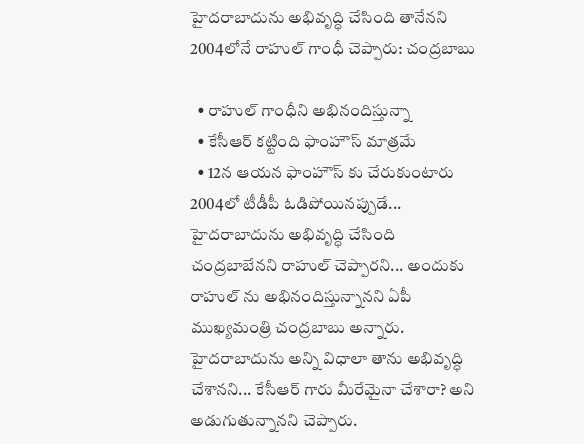హైదరాబాదును అభివృద్ధి చేసింది తానేనని 2004లోనే రాహుల్ గాంధీ చెప్పారు: చంద్రబాబు

  • రాహుల్ గాంధీని అభినందిస్తున్నా
  • కేసీఆర్ కట్టింది ఫాంహౌస్ మాత్రమే
  • 12న ఆయన ఫాంహౌస్ కు చేరుకుంటారు
2004లో టీడీపీ ఓడిపోయినప్పుడే... హైదరాబాదును అభివృద్ధి చేసింది చంద్రబాబేనని రాహుల్ చెప్పారని... అందుకు రాహుల్ ను అభినందిస్తున్నానని ఏపీ ముఖ్యమంత్రి చంద్రబాబు అన్నారు. హైదరాబాదును అన్ని విధాలా తాను అభివృద్ధి చేశానని... కేసీఆర్ గారు మీరేమైనా చేశారా? అని అడుగుతున్నానని చెప్పారు.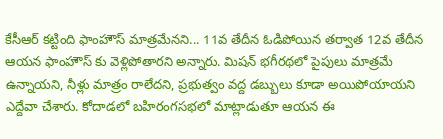కేసీఆర్ కట్టింది ఫాంహౌస్ మాత్రమేనని... 11వ తేదీన ఓడిపోయిన తర్వాత 12వ తేదీన ఆయన ఫాంహౌస్ కు వెళ్లిపోతారని అన్నారు. మిషన్ భగీరథలో పైపులు మాత్రమే ఉన్నాయని, నీళ్లు మాత్రం రాలేదని, ప్రభుత్వం వద్ద డబ్బులు కూడా అయిపోయాయని ఎద్దేవా చేశారు. కోదాడలో బహిరంగసభలో మాట్లాడుతూ ఆయన ఈ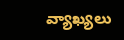వ్యాఖ్యలు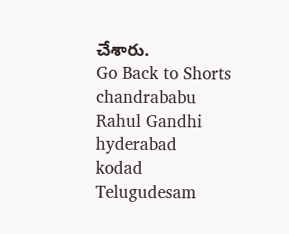చేశారు.
Go Back to Shorts
chandrababu
Rahul Gandhi
hyderabad
kodad
Telugudesam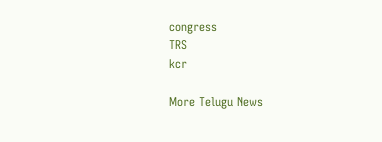congress
TRS
kcr

More Telugu News